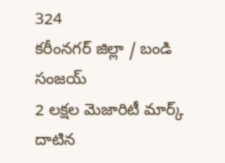324
కరీంనగర్ జిల్లా / బండి సంజయ్
2 లక్షల మెజారిటీ మార్క్ దాటిన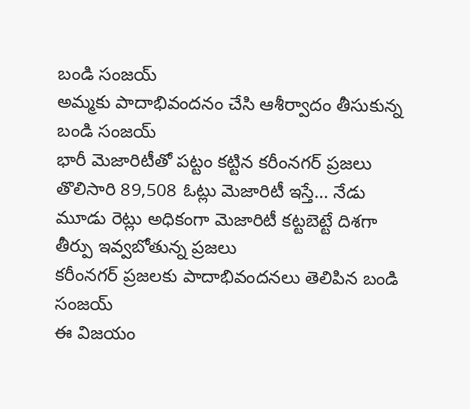బండి సంజయ్
అమ్మకు పాదాభివందనం చేసి ఆశీర్వాదం తీసుకున్న బండి సంజయ్
భారీ మెజారిటీతో పట్టం కట్టిన కరీంనగర్ ప్రజలు
తొలిసారి 89,508 ఓట్లు మెజారిటీ ఇస్తే… నేడు మూడు రెట్లు అధికంగా మెజారిటీ కట్టబెట్టే దిశగా తీర్పు ఇవ్వబోతున్న ప్రజలు
కరీంనగర్ ప్రజలకు పాదాభివందనలు తెలిపిన బండి సంజయ్
ఈ విజయం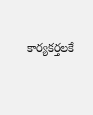కార్యకర్తలకే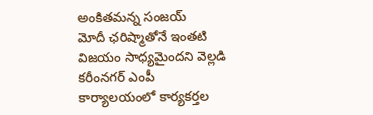అంకితమన్న సంజయ్
మోదీ ఛరిష్మాతోనే ఇంతటి విజయం సాధ్యమైందని వెల్లడి
కరీంనగర్ ఎంపీ కార్యాలయంలో కార్యకర్తల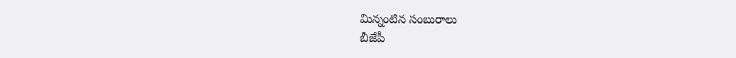మిన్నంటిన సంబురాలు
బీజేపీ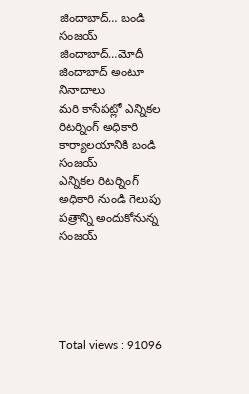జిందాబాద్… బండి సంజయ్ జిందాబాద్…మోదీ జిందాబాద్ అంటూ నినాదాలు
మరి కాసేపట్లో ఎన్నికల రిటర్నింగ్ అధికారి కార్యాలయానికి బండి సంజయ్
ఎన్నికల రిటర్నింగ్ అధికారి నుండి గెలుపు పత్రాన్ని అందుకోనున్న సంజయ్





Total views : 91096